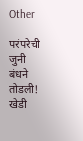Other

परंपरेची जुनी बंधने तोडली! खेडी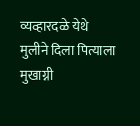व्यव्हारदळे येथे मुलीने दिला पित्याला मुखाग्नी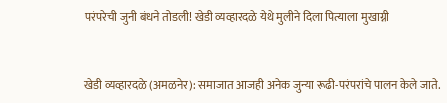परंपरेची जुनी बंधने तोडली! खेडी व्यव्हारदळे येथे मुलीने दिला पित्याला मुखाग्नी



खेडी व्यव्हारदळे (अमळनेर): समाजात आजही अनेक जुन्या रूढी-परंपरांचे पालन केले जाते.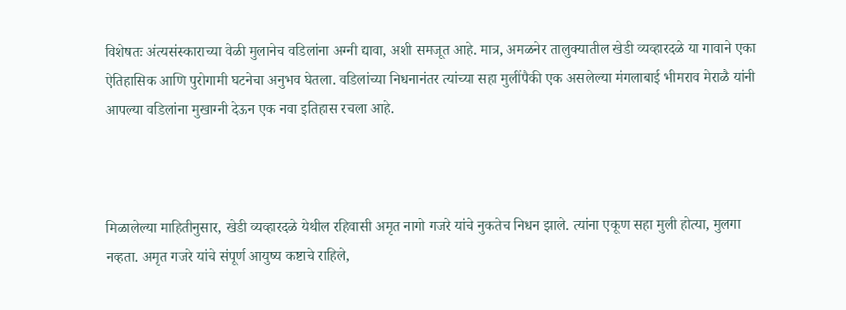विशेषतः अंत्यसंस्काराच्या वेळी मुलानेच वडिलांना अग्नी द्यावा, अशी समजूत आहे. मात्र, अमळनेर तालुक्यातील खेडी व्यव्हारदळे या गावाने एका ऐतिहासिक आणि पुरोगामी घटनेचा अनुभव घेतला. वडिलांच्या निधनानंतर त्यांच्या सहा मुलींपैकी एक असलेल्या मंगलाबाई भीमराव मेराळै यांनी आपल्या वडिलांना मुखाग्नी देऊन एक नवा इतिहास रचला आहे.



मिळालेल्या माहितीनुसार, खेडी व्यव्हारदळे येथील रहिवासी अमृत नागो गजरे यांचे नुकतेच निधन झाले. त्यांना एकूण सहा मुली होत्या, मुलगा नव्हता. अमृत गजरे यांचे संपूर्ण आयुष्य कष्टाचे राहिले,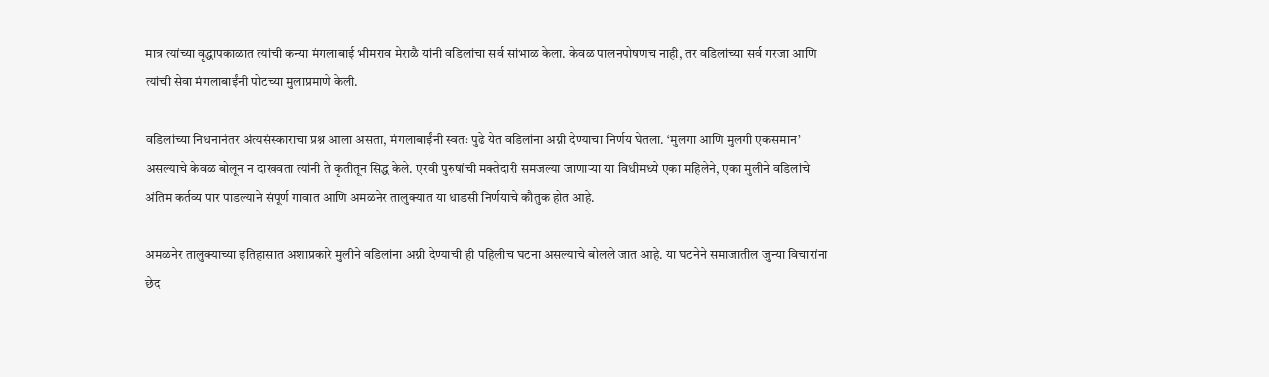मात्र त्यांच्या वृद्धापकाळात त्यांची कन्या मंगलाबाई भीमराव मेराळै यांनी वडिलांचा सर्व सांभाळ केला. केवळ पालनपोषणच नाही, तर वडिलांच्या सर्व गरजा आणि त्यांची सेवा मंगलाबाईंनी पोटच्या मुलाप्रमाणे केली.

वडिलांच्या निधनानंतर अंत्यसंस्काराचा प्रश्न आला असता, मंगलाबाईंनी स्वतः पुढे येत वडिलांना अग्नी देण्याचा निर्णय घेतला. ‘मुलगा आणि मुलगी एकसमान’ असल्याचे केवळ बोलून न दाखवता त्यांनी ते कृतीतून सिद्ध केले. एरवी पुरुषांची मक्तेदारी समजल्या जाणाऱ्या या विधीमध्ये एका महिलेने, एका मुलीने वडिलांचे अंतिम कर्तव्य पार पाडल्याने संपूर्ण गावात आणि अमळनेर तालुक्यात या धाडसी निर्णयाचे कौतुक होत आहे.

अमळनेर तालुक्याच्या इतिहासात अशाप्रकारे मुलीने वडिलांना अग्नी देण्याची ही पहिलीच घटना असल्याचे बोलले जात आहे. या घटनेने समाजातील जुन्या विचारांना छेद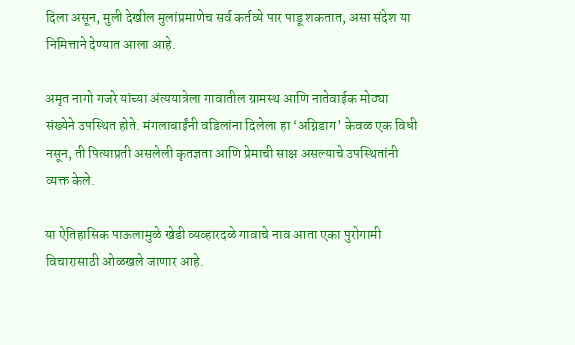दिला असून, मुली देखील मुलांप्रमाणेच सर्व कर्तव्ये पार पाडू शकतात, असा संदेश या निमित्ताने देण्यात आला आहे.

अमृत नागो गजरे यांच्या अंत्ययात्रेला गावातील ग्रामस्थ आणि नातेवाईक मोठ्या संख्येने उपस्थित होते. मंगलाबाईंनी वडिलांना दिलेला हा ‘अग्निडाग’ केवळ एक विधी नसून, ती पित्याप्रती असलेली कृतज्ञता आणि प्रेमाची साक्ष असल्याचे उपस्थितांनी व्यक्त केले.

या ऐतिहासिक पाऊलामुळे खेडी व्यव्हारदळे गावाचे नाव आता एका पुरोगामी विचारासाठी ओळखले जाणार आहे.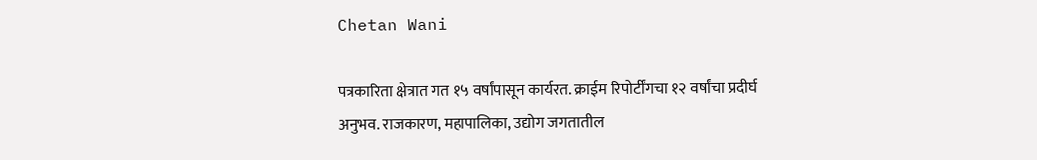Chetan Wani

पत्रकारिता क्षेत्रात गत १५ वर्षांपासून कार्यरत. क्राईम रिपोर्टींगचा १२ वर्षांचा प्रदीर्घ अनुभव. राजकारण, महापालिका, उद्योग जगतातील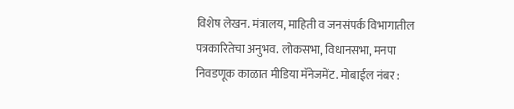विशेष लेखन. मंत्रालय, माहिती व जनसंपर्क विभागातील पत्रकारितेचा अनुभव. लोकसभा, विधानसभा, मनपा निवडणूक काळात मीडिया मॅनेजमेंट. मोबाईल नंबर :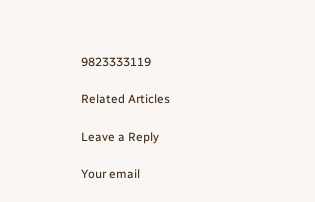9823333119

Related Articles

Leave a Reply

Your email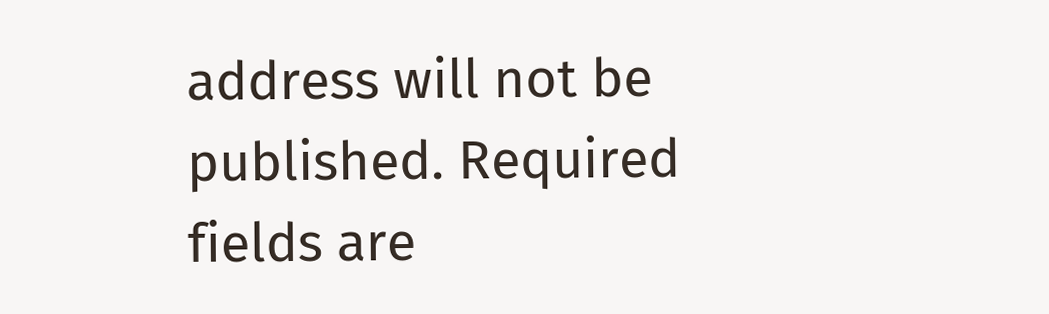address will not be published. Required fields are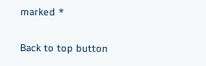marked *

Back to top button